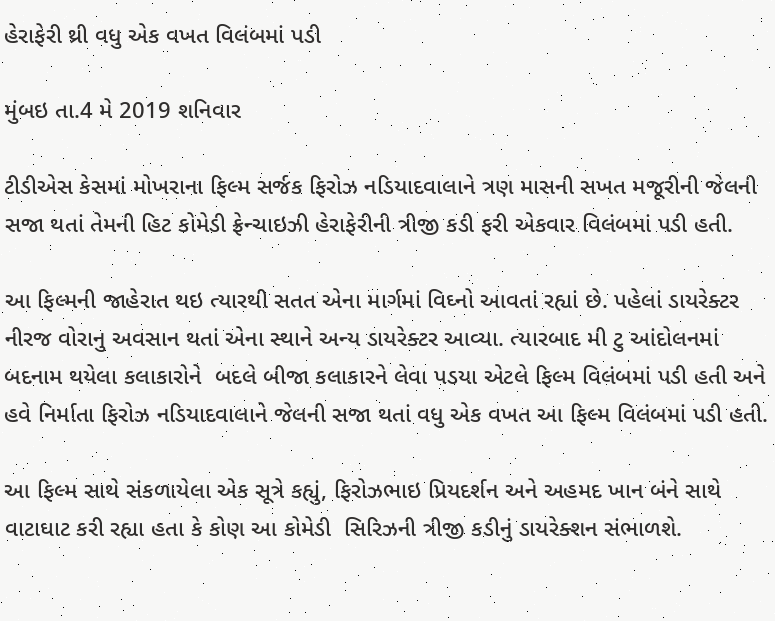હેરાફેરી થ્રી વધુ એક વખત વિલંબમાં પડી

મુંબઇ તા.4 મે 2019 શનિવાર

ટીડીએસ કેસમાં મોખરાના ફિલ્મ સર્જક ફિરોઝ નડિયાદવાલાને ત્રણ માસની સખત મજૂરીની જેલની સજા થતાં તેમની હિટ કોમેડી ફ્રેન્ચાઇઝી હેરાફેરીની ત્રીજી કડી ફરી એકવાર વિલંબમાં પડી હતી.

આ ફિલ્મની જાહેરાત થઇ ત્યારથી સતત એના માર્ગમાં વિઘ્નો આવતાં રહ્યાં છે. પહેલાં ડાયરેક્ટર નીરજ વોરાનુ અવસાન થતાં એના સ્થાને અન્ય ડાયરેક્ટર આવ્યા. ત્યારબાદ મી ટુ આંદોલનમાં બદનામ થયેલા કલાકારોને  બદલે બીજા કલાકારને લેવા પડયા એટલે ફિલ્મ વિલંબમાં પડી હતી અને હવે નિર્માતા ફિરોઝ નડિયાદવાલાને જેલની સજા થતાં વધુ એક વખત આ ફિલ્મ વિલંબમાં પડી હતી.

આ ફિલ્મ સાથે સંકળાયેલા એક સૂત્રે કહ્યું, ફિરોઝભાઇ પ્રિયદર્શન અને અહમદ ખાન બંને સાથે વાટાઘાટ કરી રહ્યા હતા કે કોણ આ કોમેડી  સિરિઝની ત્રીજી કડીનું ડાયરેક્શન સંભાળશે.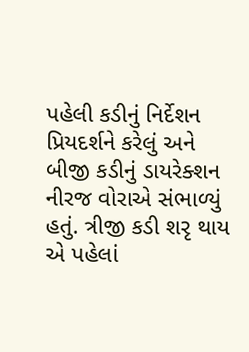પહેલી કડીનું નિર્દેશન પ્રિયદર્શને કરેલું અને બીજી કડીનું ડાયરેક્શન નીરજ વોરાએ સંભાળ્યું હતું. ત્રીજી કડી શરૃ થાય એ પહેલાં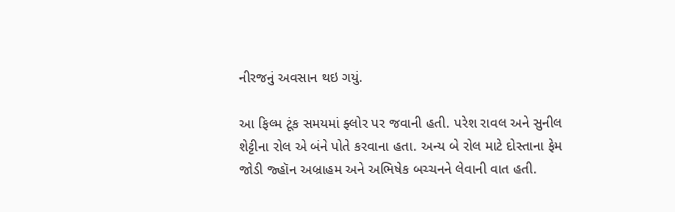નીરજનું અવસાન થઇ ગયું.

આ ફિલ્મ ટૂંક સમયમાં ફ્લોર પર જવાની હતી. પરેશ રાવલ અને સુનીલ શેટ્ટીના રોલ એ બંને પોતે કરવાના હતા. અન્ય બે રોલ માટે દોસ્તાના ફેમ જોડી જ્હૉન અબ્રાહમ અને અભિષેક બચ્ચનને લેવાની વાત હતી.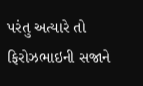પરંતુ અત્યારે તો ફિરોઝભાઇની સજાને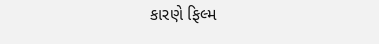કારણે ફિલ્મ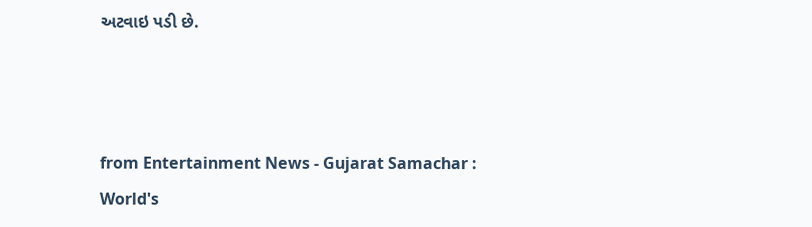અટવાઇ પડી છે.



from Entertainment News - Gujarat Samachar : World's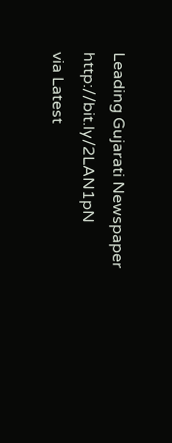Leading Gujarati Newspaper http://bit.ly/2LAN1pN
via Latest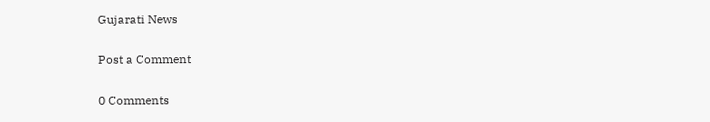Gujarati News

Post a Comment

0 Comments